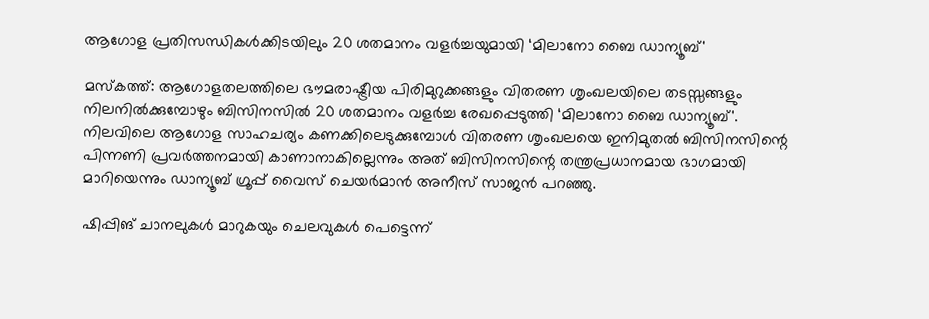ആഗോള പ്രതിസന്ധികൾക്കിടയിലും 20 ശതമാനം വളർച്ചയുമായി ‘മിലാനോ ബൈ ഡാന്യൂബ്'

മസ്‌കത്ത്: ആഗോളതലത്തിലെ ഭൗമരാഷ്ട്രീയ പിരിമുറുക്കങ്ങളും വിതരണ ശൃംഖലയിലെ തടസ്സങ്ങളും നിലനിൽക്കുമ്പോഴും ബിസിനസിൽ 20 ശതമാനം വളർച്ച രേഖപ്പെടുത്തി ‘മിലാനോ ബൈ ഡാന്യൂബ്'. നിലവിലെ ആഗോള സാഹചര്യം കണക്കിലെടുക്കുമ്പോൾ വിതരണ ശൃംഖലയെ ഇനിമുതൽ ബിസിനസിന്റെ പിന്നണി പ്രവർത്തനമായി കാണാനാകില്ലെന്നും അത് ബിസിനസിന്റെ തന്ത്രപ്രധാനമായ ഭാഗമായി മാറിയെന്നും ഡാന്യൂബ് ഗ്രൂപ്പ് വൈസ് ചെയർമാൻ അനീസ് സാജൻ പറഞ്ഞു.

ഷിപ്പിങ് ചാനലുകൾ മാറുകയും ചെലവുകൾ പെട്ടെന്ന്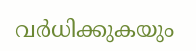വർധിക്കുകയും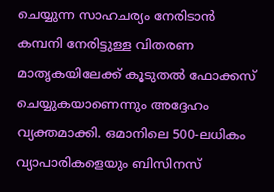ചെയ്യുന്ന സാഹചര്യം നേരിടാൻ കമ്പനി നേരിട്ടുള്ള വിതരണ മാതൃകയിലേക്ക് കൂടുതൽ ഫോക്കസ് ചെയ്യുകയാണെന്നും അദ്ദേഹം വ്യക്തമാക്കി. ഒമാനിലെ 500-ലധികം വ്യാപാരികളെയും ബിസിനസ്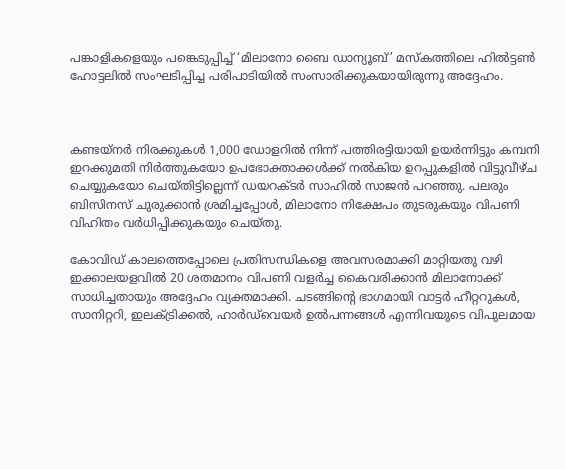പങ്കാളികളെയും പങ്കെടുപ്പിച്ച് ‘മിലാനോ ബൈ ഡാന്യൂബ്’ മസ്‌കത്തിലെ ഹിൽട്ടൺ ഹോട്ടലിൽ സംഘടിപ്പിച്ച പരിപാടിയിൽ സംസാരിക്കുകയായിരുന്നു അദ്ദേഹം.



കണ്ടയ്നർ നിരക്കുകൾ 1,000 ഡോളറിൽ നിന്ന് പത്തിരട്ടിയായി ഉയർന്നിട്ടും കമ്പനി ഇറക്കുമതി നിർത്തുകയോ ഉപഭോക്താക്കൾക്ക് നൽകിയ ഉറപ്പുകളിൽ വിട്ടുവീഴ്ച ചെയ്യുകയോ ചെയ്തിട്ടില്ലെന്ന് ഡയറക്ടർ സാഹിൽ സാജൻ പറഞ്ഞു. പലരും ബിസിനസ് ചുരുക്കാൻ ശ്രമിച്ചപ്പോൾ, മിലാനോ നിക്ഷേപം തുടരുകയും വിപണി വിഹിതം വർധിപ്പിക്കുകയും ചെയ്തു.

കോവിഡ് കാലത്തെപ്പോലെ പ്രതിസന്ധികളെ അവസരമാക്കി മാറ്റിയതു വഴി ഇക്കാലയളവിൽ 20 ശതമാനം വിപണി വളർച്ച കൈവരിക്കാൻ മിലാനോക്ക് സാധിച്ചതായും അദ്ദേഹം വ്യക്തമാക്കി. ചടങ്ങിന്റെ ഭാഗമായി വാട്ടർ ഹീറ്ററുകൾ, സാനിറ്ററി, ഇലക്ട്രിക്കൽ, ഹാർഡ്‌വെയർ ഉൽപന്നങ്ങൾ എന്നിവയുടെ വിപുലമായ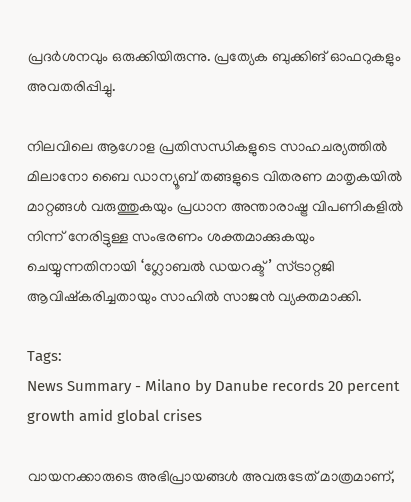പ്രദർശനവും ഒരുക്കിയിരുന്നു. പ്രത്യേക ബുക്കിങ് ഓഫറുകളും അവതരിപ്പിച്ചു.

നിലവിലെ ആഗോള പ്രതിസന്ധികളുടെ സാഹചര്യത്തിൽ മിലാനോ ബൈ ഡാന്യൂബ് തങ്ങളുടെ വിതരണ മാതൃകയിൽ മാറ്റങ്ങൾ വരുത്തുകയും പ്രധാന അന്താരാഷ്ട്ര വിപണികളിൽ നിന്ന് നേരിട്ടുള്ള സംഭരണം ശക്തമാക്കുകയും ചെയ്യുന്നതിനായി ‘ഗ്ലോബൽ ഡയറക്ട്’ സ്ട്രാറ്റജി ആവിഷ്‍കരിച്ചതായും സാഹിൽ സാജൻ വ്യക്തമാക്കി.

Tags:
News Summary - Milano by Danube records 20 percent growth amid global crises

വായനക്കാരുടെ അഭിപ്രായങ്ങള്‍ അവരുടേത് മാത്രമാണ്,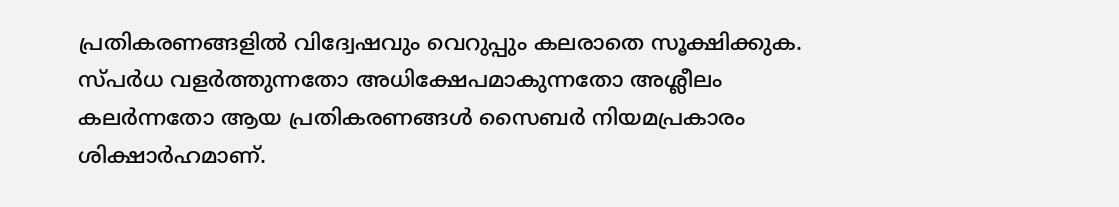പ്രതികരണങ്ങളിൽ വിദ്വേഷവും വെറുപ്പും കലരാതെ സൂക്ഷിക്കുക. സ്പർധ വളർത്തുന്നതോ അധിക്ഷേപമാകുന്നതോ അശ്ലീലം കലർന്നതോ ആയ പ്രതികരണങ്ങൾ സൈബർ നിയമപ്രകാരം ശിക്ഷാർഹമാണ്.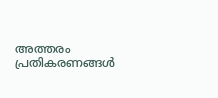അത്തരം പ്രതികരണങ്ങൾ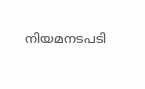നിയമനടപടി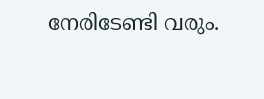നേരിടേണ്ടി വരും.